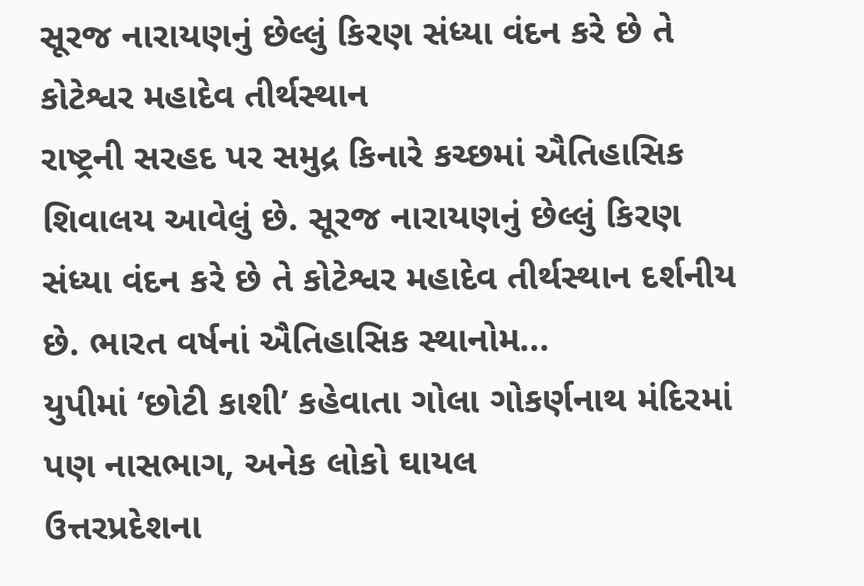સૂરજ નારાયણનું છેલ્લું કિરણ સંધ્યા વંદન કરે છે તે કોટેશ્વર મહાદેવ તીર્થસ્થાન
રાષ્ટ્રની સરહદ પર સમુદ્ર કિનારે કચ્છમાં ઐતિહાસિક શિવાલય આવેલું છે. સૂરજ નારાયણનું છેલ્લું કિરણ સંધ્યા વંદન કરે છે તે કોટેશ્વર મહાદેવ તીર્થસ્થાન દર્શનીય છે. ભારત વર્ષનાં ઐતિહાસિક સ્થાનોમ...
યુપીમાં ‘છોટી કાશી’ કહેવાતા ગોલા ગોકર્ણનાથ મંદિરમાં પણ નાસભાગ, અનેક લોકો ઘાયલ
ઉત્તરપ્રદેશના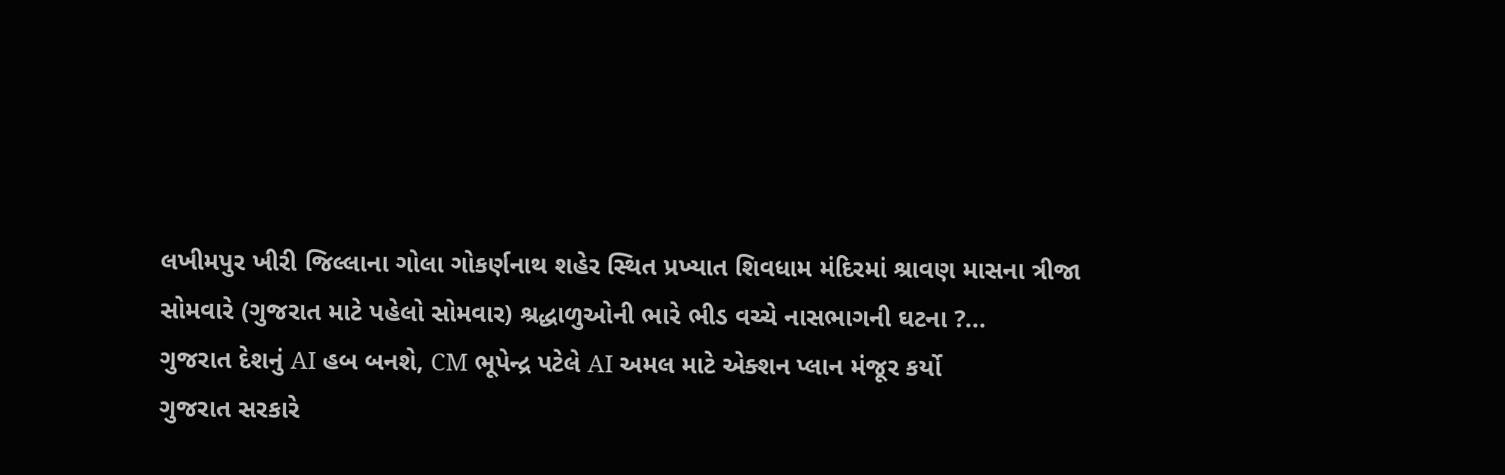લખીમપુર ખીરી જિલ્લાના ગોલા ગોકર્ણનાથ શહેર સ્થિત પ્રખ્યાત શિવધામ મંદિરમાં શ્રાવણ માસના ત્રીજા સોમવારે (ગુજરાત માટે પહેલો સોમવાર) શ્રદ્ધાળુઓની ભારે ભીડ વચ્ચે નાસભાગની ઘટના ?...
ગુજરાત દેશનું AI હબ બનશે, CM ભૂપેન્દ્ર પટેલે AI અમલ માટે એક્શન પ્લાન મંજૂર કર્યો
ગુજરાત સરકારે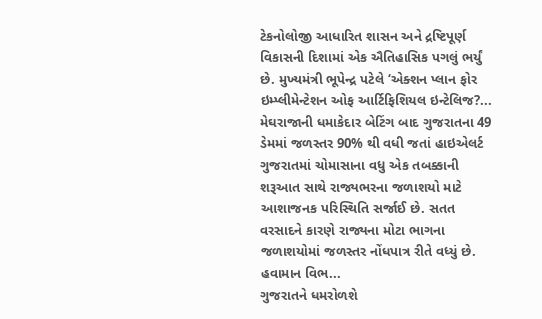ટેકનોલોજી આધારિત શાસન અને દ્રષ્ટિપૂર્ણ વિકાસની દિશામાં એક ઐતિહાસિક પગલું ભર્યું છે. મુખ્યમંત્રી ભૂપેન્દ્ર પટેલે ‘એક્શન પ્લાન ફોર ઇમ્પ્લીમેન્ટેશન ઓફ આર્ટિફિશિયલ ઇન્ટેલિજ?...
મેઘરાજાની ધમાકેદાર બેટિંગ બાદ ગુજરાતના 49 ડેમમાં જળસ્તર 90% થી વધી જતાં હાઇએલર્ટ
ગુજરાતમાં ચોમાસાના વધુ એક તબક્કાની શરૂઆત સાથે રાજ્યભરના જળાશયો માટે આશાજનક પરિસ્થિતિ સર્જાઈ છે. સતત વરસાદને કારણે રાજ્યના મોટા ભાગના જળાશયોમાં જળસ્તર નોંધપાત્ર રીતે વધ્યું છે. હવામાન વિભ...
ગુજરાતને ધમરોળશે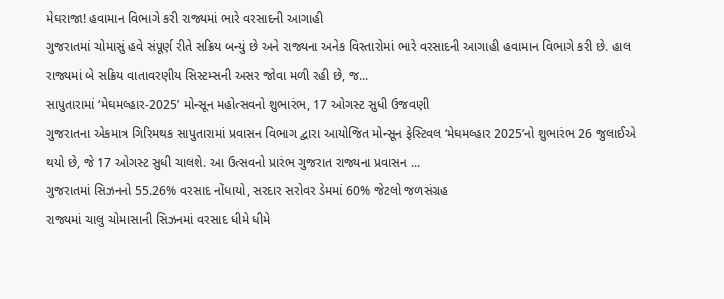મેઘરાજા! હવામાન વિભાગે કરી રાજ્યમાં ભારે વરસાદની આગાહી
ગુજરાતમાં ચોમાસું હવે સંપૂર્ણ રીતે સક્રિય બન્યું છે અને રાજ્યના અનેક વિસ્તારોમાં ભારે વરસાદની આગાહી હવામાન વિભાગે કરી છે. હાલ રાજ્યમાં બે સક્રિય વાતાવરણીય સિસ્ટમ્સની અસર જોવા મળી રહી છે, જ...
સાપુતારામાં ‘મેઘમલ્હાર-2025’ મોન્સૂન મહોત્સવનો શુભારંભ, 17 ઓગસ્ટ સુધી ઉજવણી
ગુજરાતના એકમાત્ર ગિરિમથક સાપુતારામાં પ્રવાસન વિભાગ દ્વારા આયોજિત મોન્સૂન ફેસ્ટિવલ ‘મેઘમલ્હાર 2025’નો શુભારંભ 26 જુલાઈએ થયો છે, જે 17 ઓગસ્ટ સુધી ચાલશે. આ ઉત્સવનો પ્રારંભ ગુજરાત રાજ્યના પ્રવાસન ...
ગુજરાતમાં સિઝનનો 55.26% વરસાદ નોંધાયો, સરદાર સરોવર ડેમમાં 60% જેટલો જળસંગ્રહ
રાજ્યમાં ચાલુ ચોમાસાની સિઝનમાં વરસાદ ધીમે ધીમે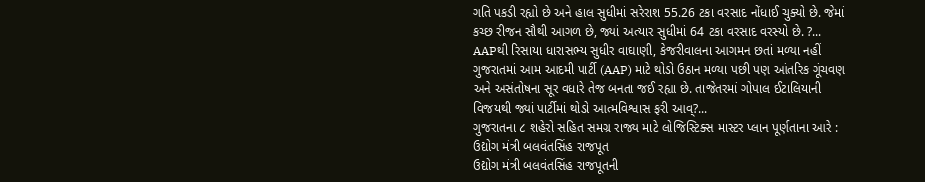ગતિ પકડી રહ્યો છે અને હાલ સુધીમાં સરેરાશ 55.26 ટકા વરસાદ નોંધાઈ ચુક્યો છે. જેમાં કચ્છ રીજન સૌથી આગળ છે, જ્યાં અત્યાર સુધીમાં 64 ટકા વરસાદ વરસ્યો છે. ?...
AAPથી રિસાયા ધારાસભ્ય સુધીર વાઘાણી, કેજરીવાલના આગમન છતાં મળ્યા નહીં
ગુજરાતમાં આમ આદમી પાર્ટી (AAP) માટે થોડો ઉઠાન મળ્યા પછી પણ આંતરિક ગૂંચવણ અને અસંતોષના સૂર વધારે તેજ બનતા જઈ રહ્યા છે. તાજેતરમાં ગોપાલ ઈટાલિયાની વિજયથી જ્યાં પાર્ટીમાં થોડો આત્મવિશ્વાસ ફરી આવ્?...
ગુજરાતના ૮ શહેરો સહિત સમગ્ર રાજ્ય માટે લોજિસ્ટિક્સ માસ્ટર પ્લાન પૂર્ણતાના આરે : ઉદ્યોગ મંત્રી બલવંતસિંહ રાજપૂત
ઉદ્યોગ મંત્રી બલવંતસિંહ રાજપૂતની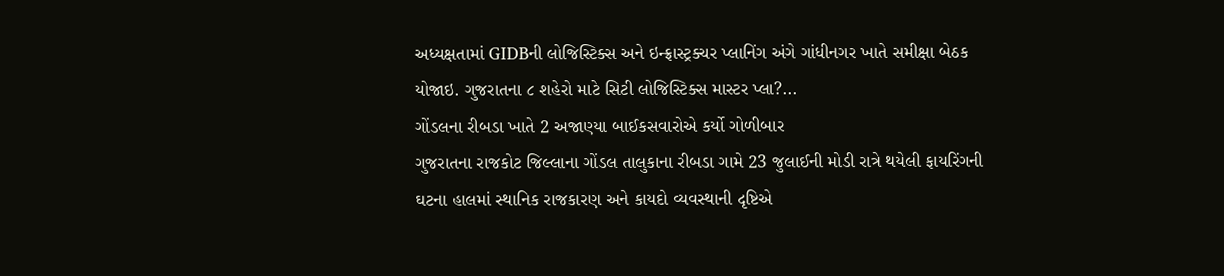અધ્યક્ષતામાં GIDBની લોજિસ્ટિક્સ અને ઇન્ફ્રાસ્ટ્રક્ચર પ્લાનિંગ અંગે ગાંધીનગર ખાતે સમીક્ષા બેઠક યોજાઇ. ગુજરાતના ૮ શહેરો માટે સિટી લોજિસ્ટિક્સ માસ્ટર પ્લા?...
ગોંડલના રીબડા ખાતે 2 અજાણ્યા બાઈકસવારોએ કર્યો ગોળીબાર
ગુજરાતના રાજકોટ જિલ્લાના ગોંડલ તાલુકાના રીબડા ગામે 23 જુલાઈની મોડી રાત્રે થયેલી ફાયરિંગની ઘટના હાલમાં સ્થાનિક રાજકારણ અને કાયદો વ્યવસ્થાની દૃષ્ટિએ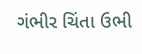ગંભીર ચિંતા ઉભી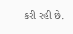કરી રહી છે.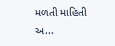મળતી માહિતી અ...